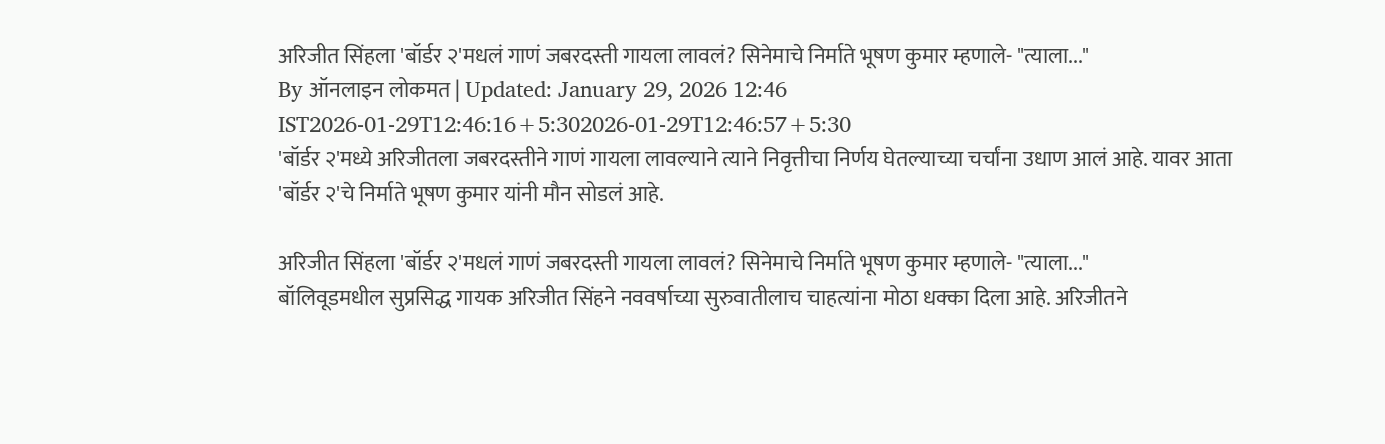अरिजीत सिंहला 'बॉर्डर २'मधलं गाणं जबरदस्ती गायला लावलं? सिनेमाचे निर्माते भूषण कुमार म्हणाले- "त्याला..."
By ऑनलाइन लोकमत | Updated: January 29, 2026 12:46 IST2026-01-29T12:46:16+5:302026-01-29T12:46:57+5:30
'बॉर्डर २'मध्ये अरिजीतला जबरदस्तीने गाणं गायला लावल्याने त्याने निवृत्तीचा निर्णय घेतल्याच्या चर्चांना उधाण आलं आहे. यावर आता 'बॉर्डर २'चे निर्माते भूषण कुमार यांनी मौन सोडलं आहे.

अरिजीत सिंहला 'बॉर्डर २'मधलं गाणं जबरदस्ती गायला लावलं? सिनेमाचे निर्माते भूषण कुमार म्हणाले- "त्याला..."
बॉलिवूडमधील सुप्रसिद्ध गायक अरिजीत सिंहने नववर्षाच्या सुरुवातीलाच चाहत्यांना मोठा धक्का दिला आहे. अरिजीतने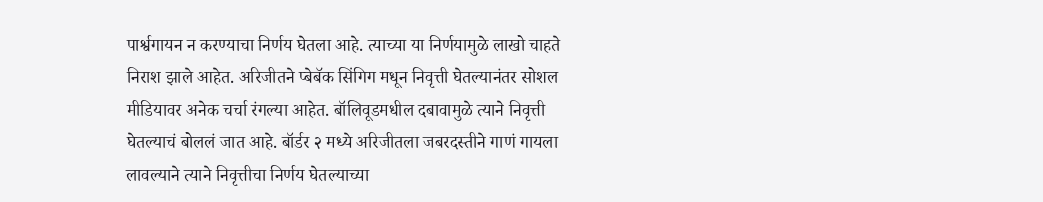पार्श्वगायन न करण्याचा निर्णय घेतला आहे. त्याच्या या निर्णयामुळे लाखो चाहते निराश झाले आहेत. अरिजीतने प्बेबॅक सिंगिग मधून निवृत्ती घेतल्यानंतर सोशल मीडियावर अनेक चर्चा रंगल्या आहेत. बॉलिवूडमधील दबावामुळे त्याने निवृत्ती घेतल्याचं बोललं जात आहे. बॉर्डर २ मध्ये अरिजीतला जबरदस्तीने गाणं गायला लावल्याने त्याने निवृत्तीचा निर्णय घेतल्याच्या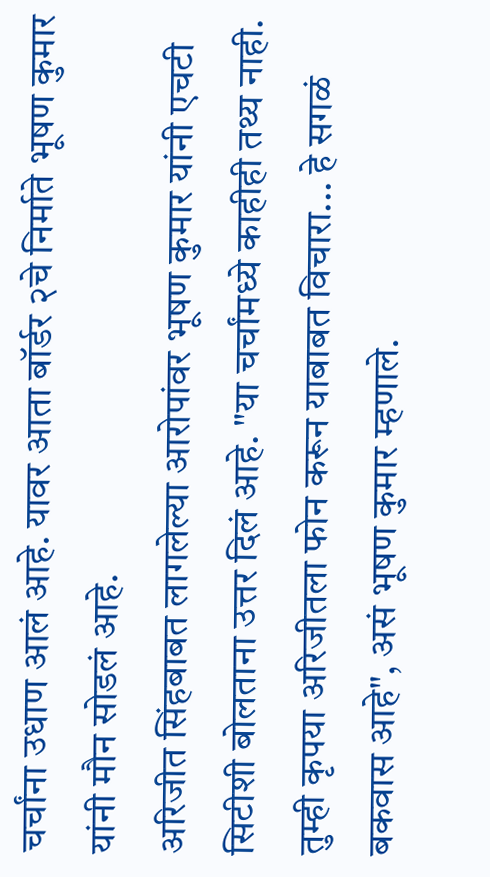चर्चांना उधाण आलं आहे. यावर आता बॉर्डर २चे निर्माते भूषण कुमार यांनी मौन सोडलं आहे.
अरिजीत सिंहबाबत लागलेल्या आरोपांवर भूषण कुमार यांनी एचटी सिटीशी बोलताना उत्तर दिलं आहे. "या चर्चांमध्ये काहीही तथ्य नाही. तुम्ही कृपया अरिजीतला फोन करून याबाबत विचारा... हे सगळं बकवास आहे", असं भूषण कुमार म्हणाले.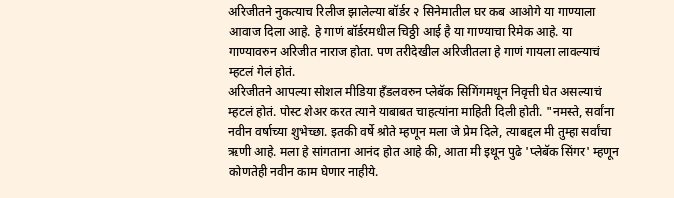अरिजीतने नुकत्याच रिलीज झालेल्या बॉर्डर २ सिनेमातील घर कब आओगे या गाण्याला आवाज दिला आहे. हे गाणं बॉर्डरमधील चिठ्ठी आई है या गाण्याचा रिमेक आहे. या गाण्यावरुन अरिजीत नाराज होता. पण तरीदेखील अरिजीतला हे गाणं गायला लावल्याचं म्हटलं गेलं होतं.
अरिजीतने आपल्या सोशल मीडिया हँडलवरुन प्लेबॅक सिगिंगमधून निवृत्ती घेत असल्याचं म्हटलं होतं. पोस्ट शेअर करत त्याने याबाबत चाहत्यांना माहिती दिली होती. "नमस्ते, सर्वांना नवीन वर्षाच्या शुभेच्छा. इतकी वर्षे श्रोते म्हणून मला जे प्रेम दिले, त्याबद्दल मी तुम्हा सर्वांचा ऋणी आहे. मला हे सांगताना आनंद होत आहे की, आता मी इथून पुढे 'प्लेबॅक सिंगर' म्हणून कोणतेही नवीन काम घेणार नाहीये.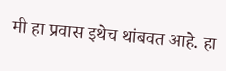मी हा प्रवास इथेच थांबवत आहे. हा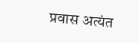प्रवास अत्यंत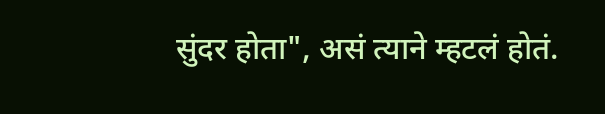सुंदर होता", असं त्याने म्हटलं होतं.